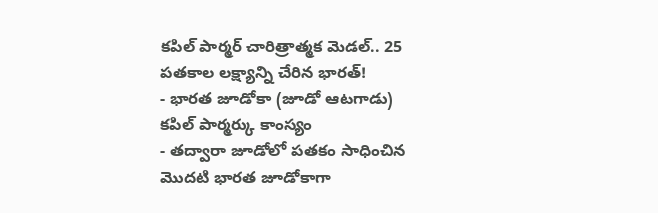కపిల్ పార్మర్ చారిత్రాత్మక మెడల్.. 25 పతకాల లక్ష్యాన్ని చేరిన భారత్!
- భారత జూడోకా (జూడో ఆటగాడు) కపిల్ పార్మర్కు కాంస్యం
- తద్వారా జూడోలో పతకం సాధించిన మొదటి భారత జూడోకాగా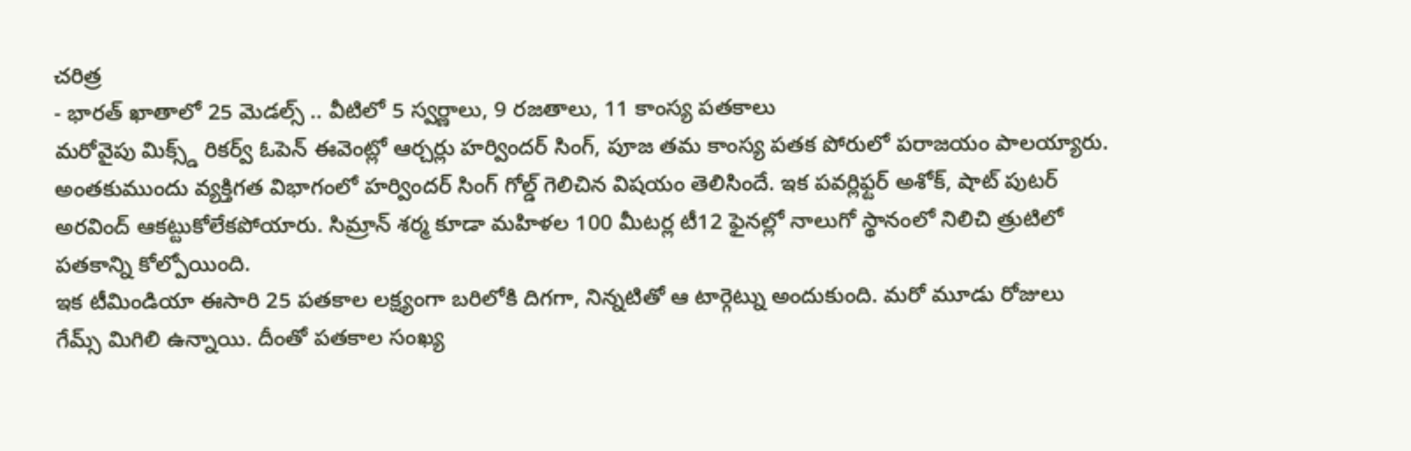చరిత్ర
- భారత్ ఖాతాలో 25 మెడల్స్ .. వీటిలో 5 స్వర్ణాలు, 9 రజతాలు, 11 కాంస్య పతకాలు
మరోవైపు మిక్స్డ్ రికర్వ్ ఓపెన్ ఈవెంట్లో ఆర్చర్లు హర్విందర్ సింగ్, పూజ తమ కాంస్య పతక పోరులో పరాజయం పాలయ్యారు. అంతకుముందు వ్యక్తిగత విభాగంలో హర్విందర్ సింగ్ గోల్డ్ గెలిచిన విషయం తెలిసిందే. ఇక పవర్లిఫ్టర్ అశోక్, షాట్ పుటర్ అరవింద్ ఆకట్టుకోలేకపోయారు. సిమ్రాన్ శర్మ కూడా మహిళల 100 మీటర్ల టీ12 ఫైనల్లో నాలుగో స్థానంలో నిలిచి త్రుటిలో పతకాన్ని కోల్పోయింది.
ఇక టీమిండియా ఈసారి 25 పతకాల లక్ష్యంగా బరిలోకి దిగగా, నిన్నటితో ఆ టార్గెట్ను అందుకుంది. మరో మూడు రోజులు గేమ్స్ మిగిలి ఉన్నాయి. దీంతో పతకాల సంఖ్య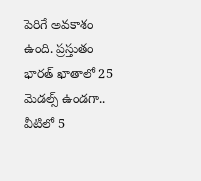పెరిగే అవకాశం ఉంది. ప్రస్తుతం భారత్ ఖాతాలో 25 మెడల్స్ ఉండగా.. వీటిలో 5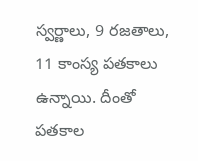స్వర్ణాలు, 9 రజతాలు, 11 కాంస్య పతకాలు ఉన్నాయి. దీంతో పతకాల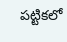పట్టికలో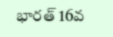భారత్ 16వ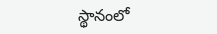స్థానంలో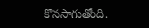కొనసాగుతోంది.